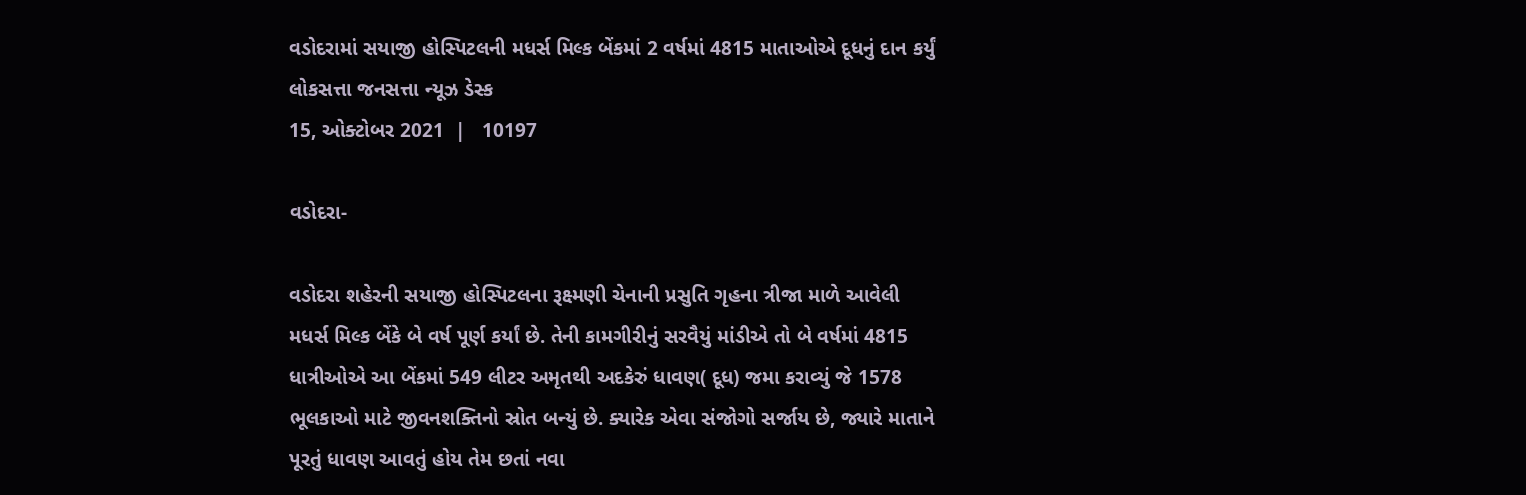વડોદરામાં સયાજી હોસ્પિટલની મધર્સ મિલ્ક બેંકમાં 2 વર્ષમાં 4815 માતાઓએ દૂધનું દાન કર્યું
લોકસત્તા જનસત્તા ન્યૂઝ ડેસ્ક
15, ઓક્ટોબર 2021  |   10197

વડોદરા-

વડોદરા શહેરની સયાજી હોસ્પિટલના રૂક્ષ્મણી ચેનાની પ્રસુતિ ગૃહના ત્રીજા માળે આવેલી મધર્સ મિલ્ક બેંકે બે વર્ષ પૂર્ણ કર્યાં છે. તેની કામગીરીનું સરવૈયું માંડીએ તો બે વર્ષમાં 4815 ધાત્રીઓએ આ બેંકમાં 549 લીટર અમૃતથી અદકેરું ધાવણ( દૂધ) જમા કરાવ્યું જે 1578 ભૂલકાઓ માટે જીવનશક્તિનો સ્રોત બન્યું છે. ક્યારેક એવા સંજોગો સર્જાય છે, જ્યારે માતાને પૂરતું ધાવણ આવતું હોય તેમ છતાં નવા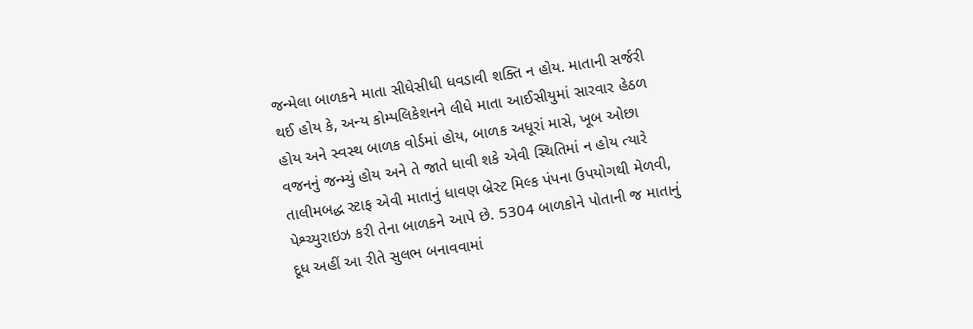જન્મેલા બાળકને માતા સીધેસીધી ધવડાવી શક્તિ ન હોય. માતાની સર્જરી થઈ હોય કે, અન્ય કોમ્પલિકેશનને લીધે માતા આઈસીયુમાં સારવાર હેઠળ હોય અને સ્વસ્થ બાળક વોર્ડમાં હોય, બાળક અધૂરાં માસે, ખૂબ ઓછા વજનનું જન્મ્યું હોય અને તે જાતે ધાવી શકે એવી સ્થિતિમાં ન હોય ત્યારે તાલીમબદ્ધ સ્ટાફ એવી માતાનું ધાવણ બ્રેસ્ટ મિલ્ક પંપના ઉપયોગથી મેળવી, પેશ્ચ્યુરાઇઝ કરી તેના બાળકને આપે છે. 5304 બાળકોને પોતાની જ માતાનું દૂધ અહીં આ રીતે સુલભ બનાવવામાં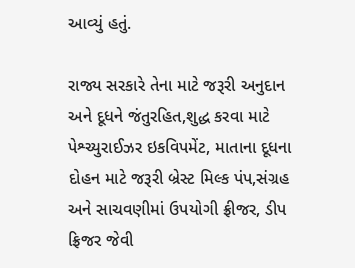આવ્યું હતું.

રાજ્ય સરકારે તેના માટે જરૂરી અનુદાન અને દૂધને જંતુરહિત,શુદ્ધ કરવા માટે પેશ્ચ્યુરાઈઝર ઇકવિપમેંટ, માતાના દૂધના દોહન માટે જરૂરી બ્રેસ્ટ મિલ્ક પંપ,સંગ્રહ અને સાચવણીમાં ઉપયોગી ફ્રીજર, ડીપ ફ્રિજર જેવી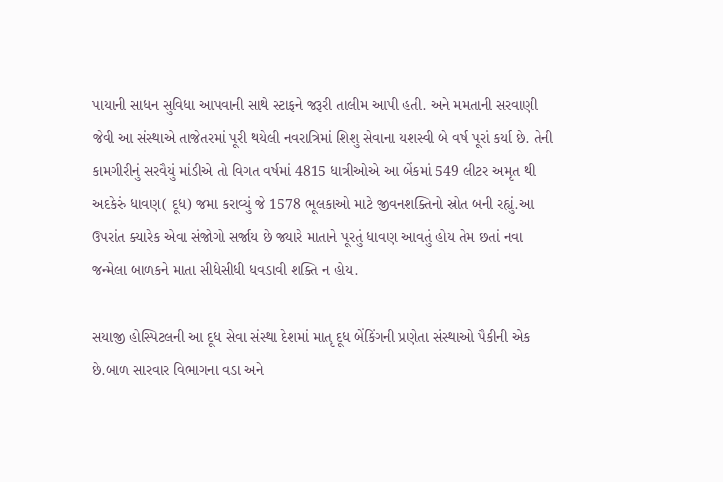પાયાની સાધન સુવિધા આપવાની સાથે સ્ટાફને જરૂરી તાલીમ આપી હતી. અને મમતાની સરવાણી જેવી આ સંસ્થાએ તાજેતરમાં પૂરી થયેલી નવરાત્રિમાં શિશુ સેવાના યશસ્વી બે વર્ષ પૂરાં કર્યા છે. તેની કામગીરીનું સરવૈયું માંડીએ તો વિગત વર્ષમાં 4815 ધાત્રીઓએ આ બેંકમાં 549 લીટર અમૃત થી અદકેરું ધાવણ( દૂધ) જમા કરાવ્યું જે 1578 ભૂલકાઓ માટે જીવનશક્તિનો સ્રોત બની રહ્યું.આ ઉપરાંત ક્યારેક એવા સંજોગો સર્જાય છે જ્યારે માતાને પૂરતું ધાવણ આવતું હોય તેમ છતાં નવા જન્મેલા બાળકને માતા સીધેસીધી ધવડાવી શક્તિ ન હોય.

સયાજી હોસ્પિટલની આ દૂધ સેવા સંસ્થા દેશમાં માતૃ દૂધ બેંકિંગની પ્રણેતા સંસ્થાઓ પૈકીની એક છે.બાળ સારવાર વિભાગના વડા અને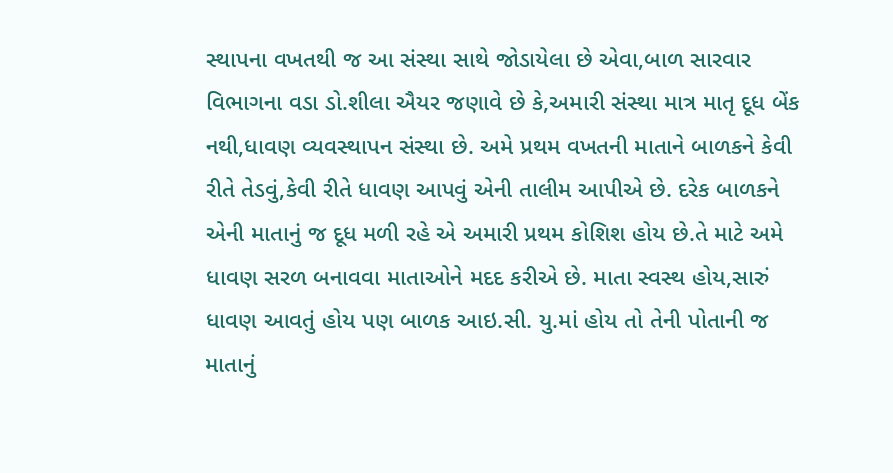સ્થાપના વખતથી જ આ સંસ્થા સાથે જોડાયેલા છે એવા,બાળ સારવાર વિભાગના વડા ડો.શીલા ઐયર જણાવે છે કે,અમારી સંસ્થા માત્ર માતૃ દૂધ બેંક નથી,ધાવણ વ્યવસ્થાપન સંસ્થા છે. અમે પ્રથમ વખતની માતાને બાળકને કેવી રીતે તેડવું,કેવી રીતે ધાવણ આપવું એની તાલીમ આપીએ છે. દરેક બાળકને એની માતાનું જ દૂધ મળી રહે એ અમારી પ્રથમ કોશિશ હોય છે.તે માટે અમે ધાવણ સરળ બનાવવા માતાઓને મદદ કરીએ છે. માતા સ્વસ્થ હોય,સારું ધાવણ આવતું હોય પણ બાળક આઇ.સી. યુ.માં હોય તો તેની પોતાની જ માતાનું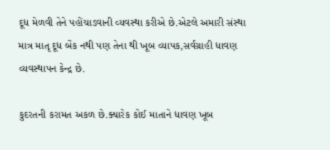દૂધ મેળવી તેને પહોંચાડવાની વ્યવસ્થા કરીએ છે.એટલે અમારી સંસ્થા માત્ર માતૃ દૂધ બેંક નથી પણ તેના થી ખૂબ વ્યાપક,સર્વગ્રાહી ધાવણ વ્યવસ્થાપન કેન્દ્ર છે.

કુદરતની કરામત અકળ છે.ક્યારેક કોઈ માતાને ધાવણ ખૂબ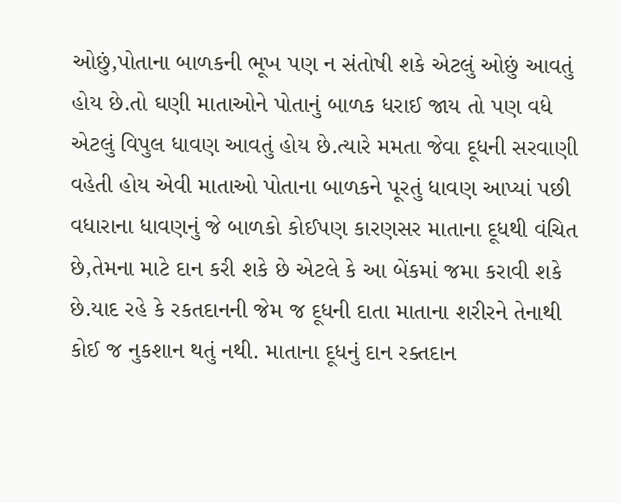ઓછું,પોતાના બાળકની ભૂખ પણ ન સંતોષી શકે એટલું ઓછું આવતું હોય છે.તો ઘણી માતાઓને પોતાનું બાળક ધરાઈ જાય તો પણ વધે એટલું વિપુલ ધાવણ આવતું હોય છે.ત્યારે મમતા જેવા દૂધની સરવાણી વહેતી હોય એવી માતાઓ પોતાના બાળકને પૂરતું ધાવણ આપ્યાં પછી વધારાના ધાવણનું જે બાળકો કોઈપણ કારણસર માતાના દૂધથી વંચિત છે,તેમના માટે દાન કરી શકે છે એટલે કે આ બેંકમાં જમા કરાવી શકે છે.યાદ રહે કે રકતદાનની જેમ જ દૂધની દાતા માતાના શરીરને તેનાથી કોઈ જ નુકશાન થતું નથી. માતાના દૂધનું દાન રક્તદાન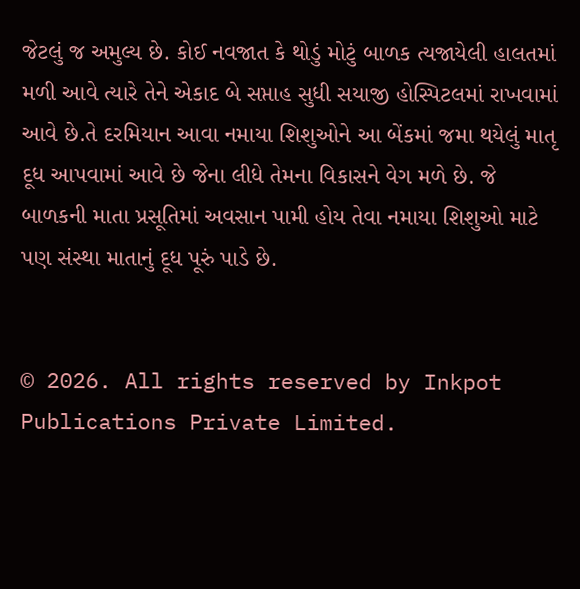જેટલું જ અમુલ્ય છે. કોઈ નવજાત કે થોડું મોટું બાળક ત્યજાયેલી હાલતમાં મળી આવે ત્યારે તેને એકાદ બે સપ્તાહ સુધી સયાજી હોસ્પિટલમાં રાખવામાં આવે છે.તે દરમિયાન આવા નમાયા શિશુઓને આ બેંકમાં જમા થયેલું માતૃ દૂધ આપવામાં આવે છે જેના લીધે તેમના વિકાસને વેગ મળે છે. જે બાળકની માતા પ્રસૂતિમાં અવસાન પામી હોય તેવા નમાયા શિશુઓ માટે પણ સંસ્થા માતાનું દૂધ પૂરું પાડે છે.


© 2026. All rights reserved by Inkpot Publications Private Limited.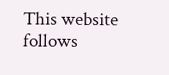This website follows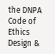the DNPA Code of Ethics
Design &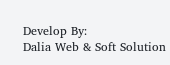Develop By:
Dalia Web & Soft Solution